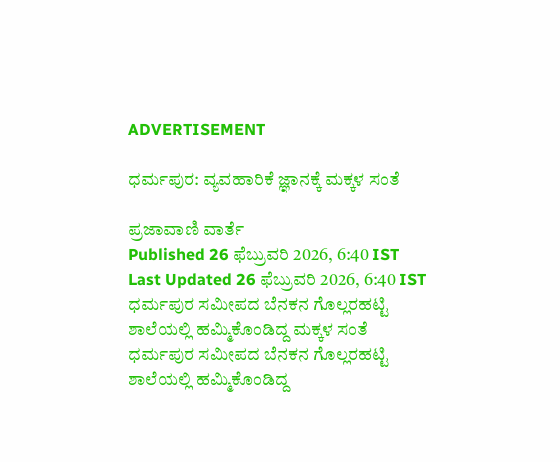ADVERTISEMENT

ಧರ್ಮಪುರ: ವ್ಯವಹಾರಿಕೆ ಜ್ಞಾನಕ್ಕೆ ಮಕ್ಕಳ ಸಂತೆ

ಪ್ರಜಾವಾಣಿ ವಾರ್ತೆ
Published 26 ಫೆಬ್ರುವರಿ 2026, 6:40 IST
Last Updated 26 ಫೆಬ್ರುವರಿ 2026, 6:40 IST
ಧರ್ಮಪುರ ಸಮೀಪದ ಬೆನಕನ ಗೊಲ್ಲರಹಟ್ಟಿ ಶಾಲೆಯಲ್ಲಿ ಹಮ್ಮಿಕೊಂಡಿದ್ದ ಮಕ್ಕಳ ಸಂತೆ
ಧರ್ಮಪುರ ಸಮೀಪದ ಬೆನಕನ ಗೊಲ್ಲರಹಟ್ಟಿ ಶಾಲೆಯಲ್ಲಿ ಹಮ್ಮಿಕೊಂಡಿದ್ದ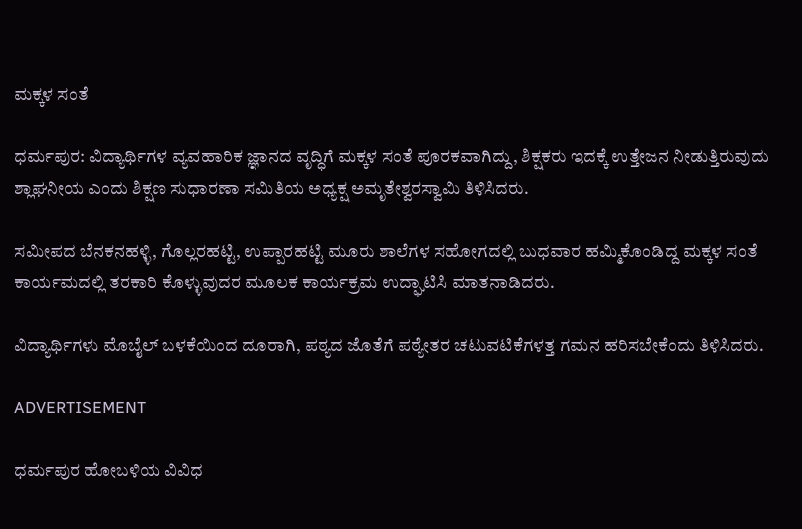ಮಕ್ಕಳ ಸಂತೆ

ಧರ್ಮಪುರ: ವಿದ್ಯಾರ್ಥಿಗಳ ವ್ಯವಹಾರಿಕ ಜ್ಞಾನದ ವೃದ್ಧಿಗೆ ಮಕ್ಕಳ ಸಂತೆ ಪೂರಕವಾಗಿದ್ದು, ಶಿಕ್ಷಕರು ಇದಕ್ಕೆ ಉತ್ತೇಜನ ನೀಡುತ್ತಿರುವುದು ಶ್ಲಾಘನೀಯ ಎಂದು ಶಿಕ್ಷಣ ಸುಧಾರಣಾ ಸಮಿತಿಯ ಅಧ್ಯಕ್ಷ ಅಮೃತೇಶ್ವರಸ್ವಾಮಿ ತಿಳಿಸಿದರು.

ಸಮೀಪದ ಬೆನಕನಹಳ್ಳಿ, ಗೊಲ್ಲರಹಟ್ಟಿ, ಉಪ್ಪಾರಹಟ್ಟಿ ಮೂರು ಶಾಲೆಗಳ ಸಹೋಗದಲ್ಲಿ ಬುಧವಾರ ಹಮ್ಮಿಕೊಂಡಿದ್ದ ಮಕ್ಕಳ ಸಂತೆ ಕಾರ್ಯಮದಲ್ಲಿ ತರಕಾರಿ ಕೊಳ್ಳುವುದರ ಮೂಲಕ ಕಾರ್ಯಕ್ರಮ ಉದ್ಘಾಟಿಸಿ ಮಾತನಾಡಿದರು.

ವಿದ್ಯಾರ್ಥಿಗಳು ಮೊಬೈಲ್ ಬಳಕೆಯಿಂದ ದೂರಾಗಿ, ಪಠ್ಯದ ಜೊತೆಗೆ ಪಠ್ಯೇತರ ಚಟುವಟಿಕೆಗಳತ್ತ ಗಮನ ಹರಿಸಬೇಕೆಂದು ತಿಳಿಸಿದರು.

ADVERTISEMENT

ಧರ್ಮಪುರ ಹೋಬಳಿಯ ವಿವಿಧ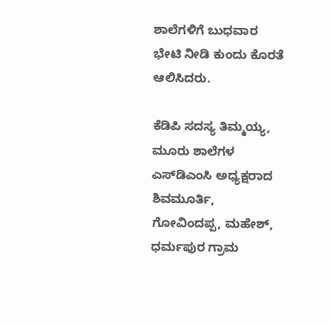ಶಾಲೆಗಳಿಗೆ ಬುಧವಾರ ಭೇಟಿ ನೀಡಿ ಕುಂದು ಕೊರತೆ ಆಲಿಸಿದರು.

ಕೆಡಿಪಿ ಸದಸ್ಯ ತಿಮ್ಮಯ್ಯ, ಮೂರು ಶಾಲೆಗಳ ಎಸ್‌ಡಿಎಂಸಿ ಅಧ್ಯಕ್ಷರಾದ ಶಿವಮೂರ್ತಿ, ಗೋವಿಂದಪ್ಪ, ಮಹೇಶ್, ಧರ್ಮಪುರ ಗ್ರಾಮ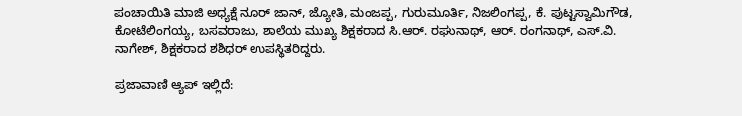ಪಂಚಾಯಿತಿ ಮಾಜಿ ಅಧ್ಯಕ್ಷೆ ನೂರ್ ಜಾನ್, ಜ್ಯೋತಿ, ಮಂಜಪ್ಪ, ಗುರುಮೂರ್ತಿ, ನಿಜಲಿಂಗಪ್ಪ, ಕೆ. ಪುಟ್ಟಸ್ವಾಮಿಗೌಡ, ಕೋಟೆಲಿಂಗಯ್ಯ, ಬಸವರಾಜು, ಶಾಲೆಯ ಮುಖ್ಯ ಶಿಕ್ಷಕರಾದ ಸಿ.ಆರ್. ರಘುನಾಥ್, ಆರ್. ರಂಗನಾಥ್, ಎಸ್.ವಿ. ನಾಗೇಶ್, ಶಿಕ್ಷಕರಾದ ಶಶಿಧರ್ ಉಪಸ್ಥಿತರಿದ್ದರು.

ಪ್ರಜಾವಾಣಿ ಆ್ಯಪ್ ಇಲ್ಲಿದೆ: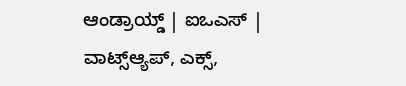ಆಂಡ್ರಾಯ್ಡ್ | ಐಒಎಸ್ | ವಾಟ್ಸ್ಆ್ಯಪ್, ಎಕ್ಸ್,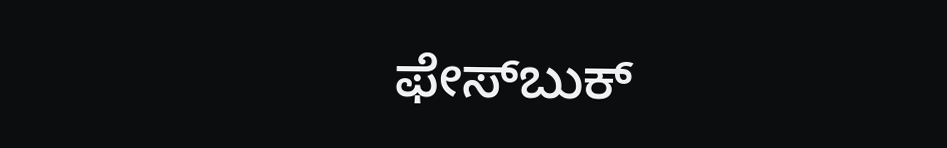ಫೇಸ್‌ಬುಕ್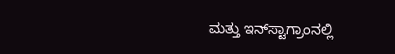ಮತ್ತು ಇನ್‌ಸ್ಟಾಗ್ರಾಂನಲ್ಲಿ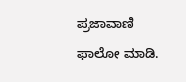ಪ್ರಜಾವಾಣಿ ಫಾಲೋ ಮಾಡಿ.